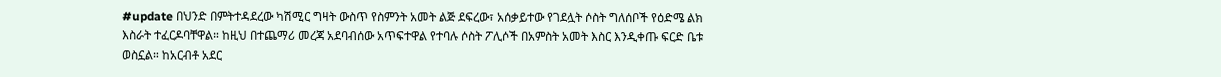#update በህንድ በምትተዳደረው ካሽሚር ግዛት ውስጥ የስምንት አመት ልጅ ደፍረው፣ አሰቃይተው የገደሏት ሶስት ግለሰቦች የዕድሜ ልክ እስራት ተፈርዶባቸዋል። ከዚህ በተጨማሪ መረጃ አደባብሰው አጥፍተዋል የተባሉ ሶስት ፖሊሶች በአምስት አመት እስር እንዲቀጡ ፍርድ ቤቱ ወስኗል። ከአርብቶ አደር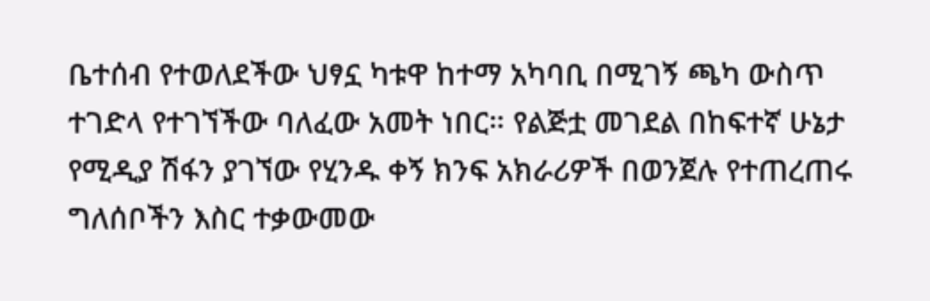ቤተሰብ የተወለደችው ህፃኗ ካቱዋ ከተማ አካባቢ በሚገኝ ጫካ ውስጥ ተገድላ የተገኘችው ባለፈው አመት ነበር። የልጅቷ መገደል በከፍተኛ ሁኔታ የሚዲያ ሽፋን ያገኘው የሂንዱ ቀኝ ክንፍ አክራሪዎች በወንጀሉ የተጠረጠሩ ግለሰቦችን እስር ተቃውመው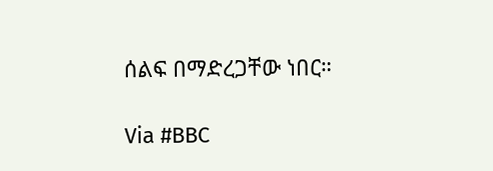ሰልፍ በማድረጋቸው ነበር።

Via #BBC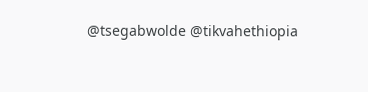@tsegabwolde @tikvahethiopia